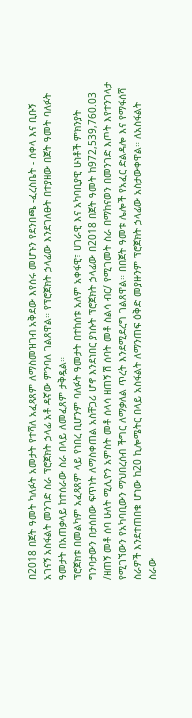በ2018 በጀት ዓመት ካለፉት አመታት የተሻለ አፈጻጸም ለማስመዝገብ አቅደው እየሰሩ መሆኑን የደንበጫ -ፈረስቤት - ሰቀላ እና ቢቡኝ አገናኝ አስፋልት መንገድ ስራ ፕሮጀክት ኃላፊ አቶ ዳኛው ምንባለ ገልጸዋል። የፕሮጀክት ኃላፊው እንደገለፁት በተያዘው በጀት ዓመት ባለፉት ዓመታት በአጠቃላይ ከተሰራው ስራ በላይ ለመፈጸም ታቅዷል።
ፕሮጀክቱ በመልካም አፈጻጸም ላይ የነበረ ቢሆንም ባለፉት ዓመታት በተከሰቱ አለም አቀፋዊ፣ ሀገራዊ እና አካባቢያዊ ሁነቶች ምክንያት ግንባታውን በታሰበው ፍጥነት ለማስቀጠል አስቸጋሪ ሆኖ እንደነበር ያነሱት ፕሮጀክት ኃላፊው በ2018 በጀት ዓመት ከ972,539,760.03 /ዘጠኝ መቶ ሰባ ሁለት ሚሊዮን አምስት መቶ ሰላሳ ዘጠኝ ሽ ሰባት መቶ ስልሳ ብር/ የሚገመት ስራ በማከናወን በመንገድ እጦት እየተንገላታ የሚገኘውን የአካባቢውን ማህበረሰብ ችግር ለማቃለል ጥረት እንደሚደረግ ገልጸዋል። በበጀት ዓመቱ ሌሎች የአፈር ድልዳሎ እና የማፋሰሻ ስራዎች እንደተጠበቁ ሆነው ከ20 ኪሎሜትር በላይ አስፋልት ለማንጠፍ ዕቅድ መያዙንም ፕሮጀክት ኃላፊው አስታውቀዋል። ለአስፋልት ስራው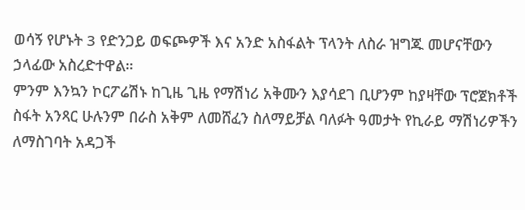ወሳኝ የሆኑት 3 የድንጋይ ወፍጮዎች እና አንድ አስፋልት ፕላንት ለስራ ዝግጁ መሆናቸውን ኃላፊው አስረድተዋል።
ምንም እንኳን ኮርፖሬሽኑ ከጊዜ ጊዜ የማሽነሪ አቅሙን እያሳደገ ቢሆንም ከያዛቸው ፕሮጀክቶች ስፋት አንጻር ሁሉንም በራስ አቅም ለመሸፈን ስለማይቻል ባለፉት ዓመታት የኪራይ ማሽነሪዎችን ለማስገባት አዳጋች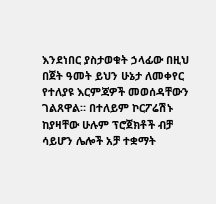እንደነበር ያስታወቁት ኃላፊው በዚህ በጀት ዓመት ይህን ሁኔታ ለመቀየር የተለያዩ እርምጃዎች መወሰዳቸውን ገልጸዋል። በተለይም ኮርፖሬሽኑ ከያዛቸው ሁሉም ፕሮጀክቶች ብቻ ሳይሆን ሌሎች አቻ ተቋማት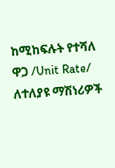ከሚከፍሉት የተሻለ ዋጋ /Unit Rate/ ለተለያዩ ማሽነሪዎች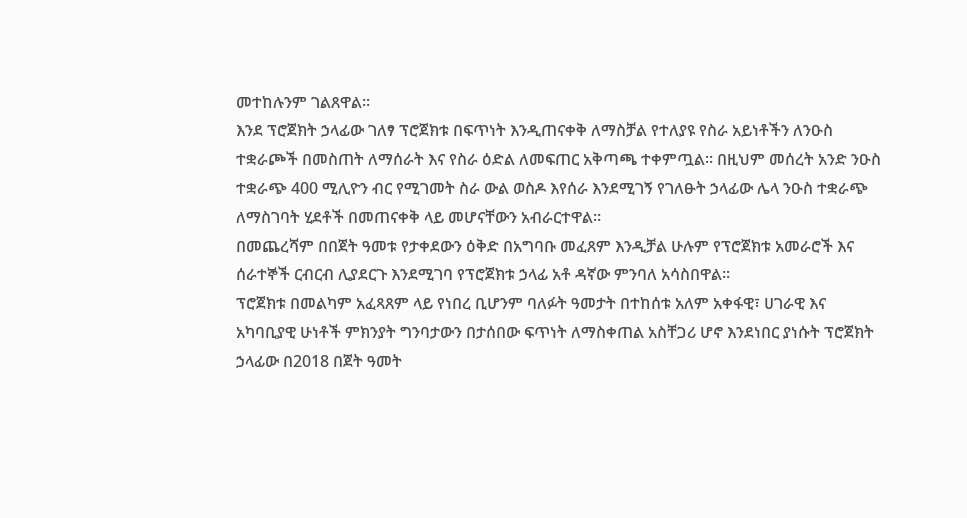መተከሉንም ገልጸዋል።
እንደ ፕሮጀክት ኃላፊው ገለፃ ፕሮጀክቱ በፍጥነት እንዲጠናቀቅ ለማስቻል የተለያዩ የስራ አይነቶችን ለንዑስ ተቋራጮች በመስጠት ለማሰራት እና የስራ ዕድል ለመፍጠር አቅጣጫ ተቀምጧል። በዚህም መሰረት አንድ ንዑስ ተቋራጭ 400 ሚሊዮን ብር የሚገመት ስራ ውል ወስዶ እየሰራ እንደሚገኝ የገለፁት ኃላፊው ሌላ ንዑስ ተቋራጭ ለማስገባት ሂደቶች በመጠናቀቅ ላይ መሆናቸውን አብራርተዋል።
በመጨረሻም በበጀት ዓመቱ የታቀደውን ዕቅድ በአግባቡ መፈጸም እንዲቻል ሁሉም የፕሮጀክቱ አመራሮች እና ሰራተኞች ርብርብ ሊያደርጉ እንደሚገባ የፕሮጀክቱ ኃላፊ አቶ ዳኛው ምንባለ አሳስበዋል።
ፕሮጀክቱ በመልካም አፈጻጸም ላይ የነበረ ቢሆንም ባለፉት ዓመታት በተከሰቱ አለም አቀፋዊ፣ ሀገራዊ እና አካባቢያዊ ሁነቶች ምክንያት ግንባታውን በታሰበው ፍጥነት ለማስቀጠል አስቸጋሪ ሆኖ እንደነበር ያነሱት ፕሮጀክት ኃላፊው በ2018 በጀት ዓመት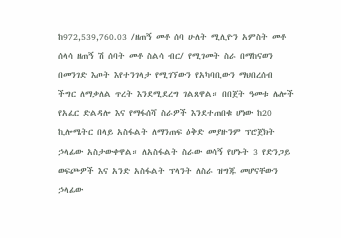ከ972,539,760.03 /ዘጠኝ መቶ ሰባ ሁለት ሚሊዮን አምስት መቶ ሰላሳ ዘጠኝ ሽ ሰባት መቶ ስልሳ ብር/ የሚገመት ስራ በማከናወን በመንገድ እጦት እየተንገላታ የሚገኘውን የአካባቢውን ማህበረሰብ ችግር ለማቃለል ጥረት እንደሚደረግ ገልጸዋል። በበጀት ዓመቱ ሌሎች የአፈር ድልዳሎ እና የማፋሰሻ ስራዎች እንደተጠበቁ ሆነው ከ20 ኪሎሜትር በላይ አስፋልት ለማንጠፍ ዕቅድ መያዙንም ፕሮጀክት ኃላፊው አስታውቀዋል። ለአስፋልት ስራው ወሳኝ የሆኑት 3 የድንጋይ ወፍጮዎች እና አንድ አስፋልት ፕላንት ለስራ ዝግጁ መሆናቸውን ኃላፊው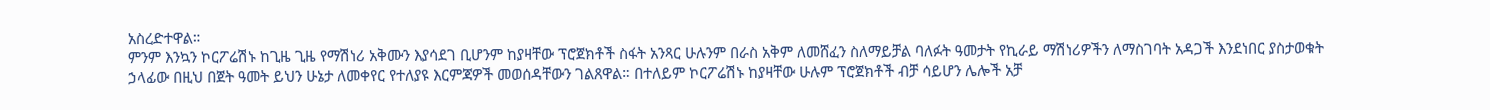አስረድተዋል።
ምንም እንኳን ኮርፖሬሽኑ ከጊዜ ጊዜ የማሽነሪ አቅሙን እያሳደገ ቢሆንም ከያዛቸው ፕሮጀክቶች ስፋት አንጻር ሁሉንም በራስ አቅም ለመሸፈን ስለማይቻል ባለፉት ዓመታት የኪራይ ማሽነሪዎችን ለማስገባት አዳጋች እንደነበር ያስታወቁት ኃላፊው በዚህ በጀት ዓመት ይህን ሁኔታ ለመቀየር የተለያዩ እርምጃዎች መወሰዳቸውን ገልጸዋል። በተለይም ኮርፖሬሽኑ ከያዛቸው ሁሉም ፕሮጀክቶች ብቻ ሳይሆን ሌሎች አቻ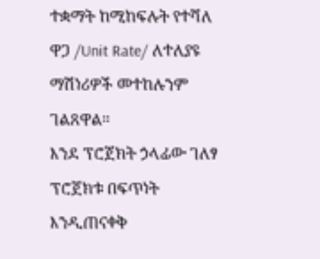ተቋማት ከሚከፍሉት የተሻለ ዋጋ /Unit Rate/ ለተለያዩ ማሽነሪዎች መተከሉንም ገልጸዋል።
እንደ ፕሮጀክት ኃላፊው ገለፃ ፕሮጀክቱ በፍጥነት እንዲጠናቀቅ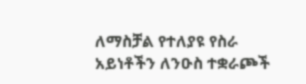ለማስቻል የተለያዩ የስራ አይነቶችን ለንዑስ ተቋራጮች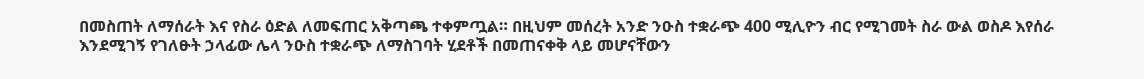በመስጠት ለማሰራት እና የስራ ዕድል ለመፍጠር አቅጣጫ ተቀምጧል። በዚህም መሰረት አንድ ንዑስ ተቋራጭ 400 ሚሊዮን ብር የሚገመት ስራ ውል ወስዶ እየሰራ እንደሚገኝ የገለፁት ኃላፊው ሌላ ንዑስ ተቋራጭ ለማስገባት ሂደቶች በመጠናቀቅ ላይ መሆናቸውን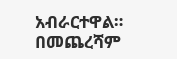አብራርተዋል።
በመጨረሻም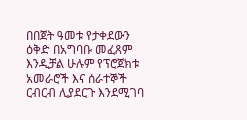በበጀት ዓመቱ የታቀደውን ዕቅድ በአግባቡ መፈጸም እንዲቻል ሁሉም የፕሮጀክቱ አመራሮች እና ሰራተኞች ርብርብ ሊያደርጉ እንደሚገባ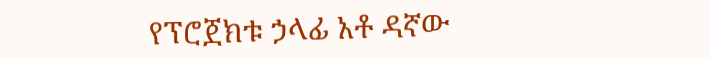የፕሮጀክቱ ኃላፊ አቶ ዳኛው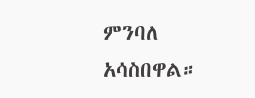ምንባለ አሳስበዋል።